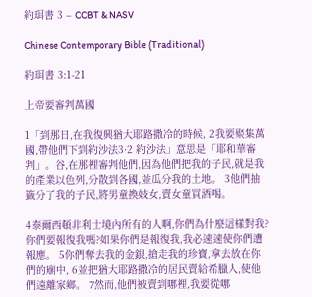約珥書 3 – CCBT & NASV

Chinese Contemporary Bible (Traditional)

約珥書 3:1-21

上帝要審判萬國

1「到那日,在我復興猶大耶路撒冷的時候, 2我要聚集萬國,帶他們下到約沙法3·2 約沙法」意思是「耶和華審判」。谷,在那裡審判他們,因為他們把我的子民,就是我的產業以色列,分散到各國,並瓜分我的土地。 3他們抽籤分了我的子民,將男童換妓女,賣女童買酒喝。

4泰爾西頓非利士境內所有的人啊,你們為什麼這樣對我?你們要報復我嗎?如果你們是報復我,我必速速使你們遭報應。 5你們奪去我的金銀,搶走我的珍寶,拿去放在你們的廟中, 6並把猶大耶路撒冷的居民賣給希臘人,使他們遠離家鄉。 7然而,他們被賣到哪裡,我要從哪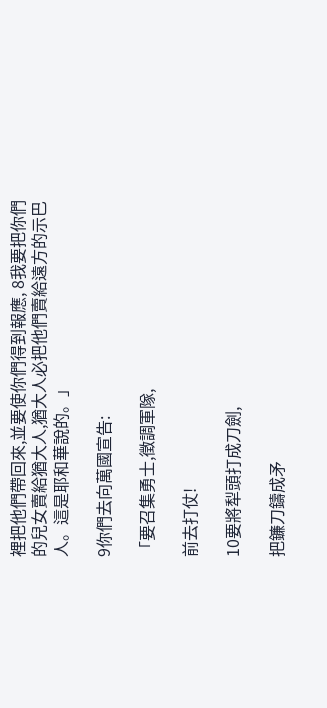裡把他們帶回來,並要使你們得到報應, 8我要把你們的兒女賣給猶大人,猶大人必把他們賣給遠方的示巴人。這是耶和華說的。」

9你們去向萬國宣告:

「要召集勇士,徵調軍隊,

前去打仗!

10要將犁頭打成刀劍,

把鐮刀鑄成矛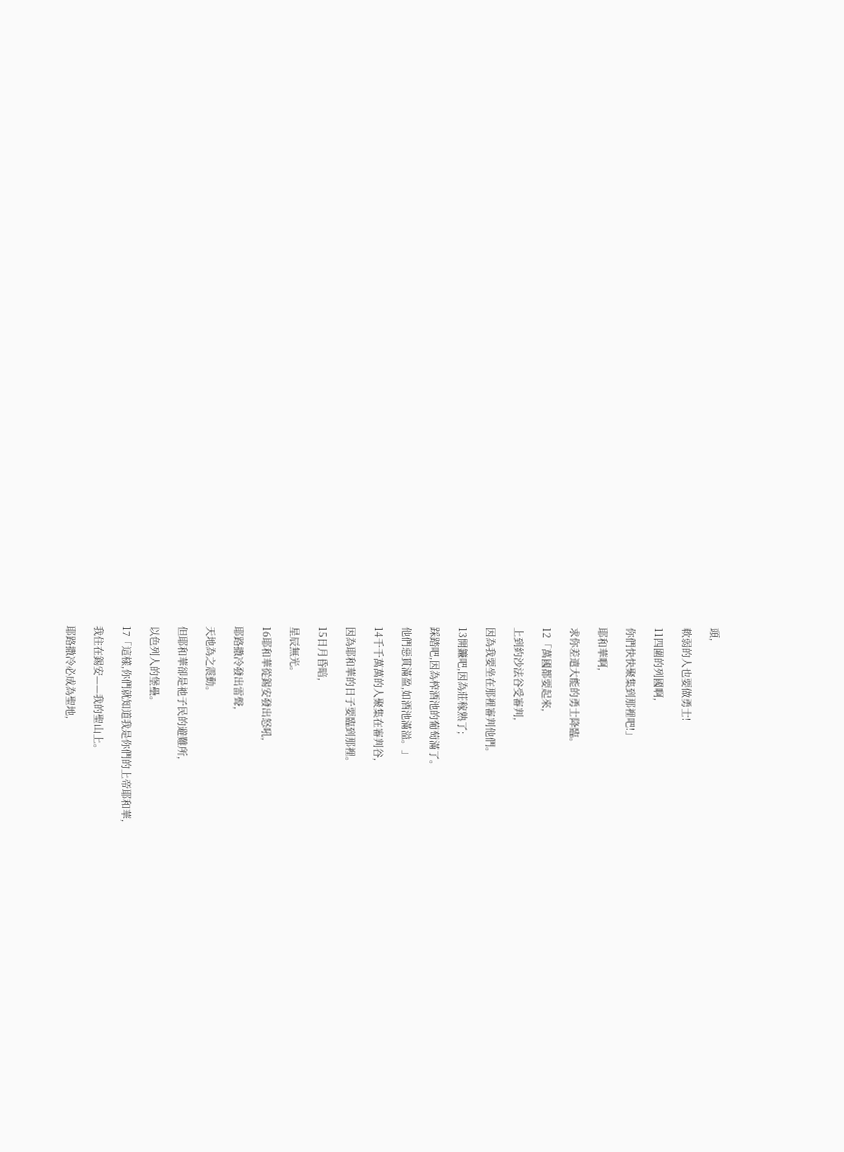頭,

軟弱的人也要做勇士!

11四圍的列國啊,

你們快快聚集到那裡吧!」

耶和華啊,

求你差遣大能的勇士降臨。

12「萬國都要起來,

上到約沙法谷受審判,

因為我要坐在那裡審判他們。

13開鐮吧,因為莊稼熟了;

踩踏吧,因為榨酒池的葡萄滿了。

他們惡貫滿盈,如酒池滿溢。」

14千千萬萬的人聚集在審判谷,

因為耶和華的日子要臨到那裡。

15日月昏暗,

星辰無光。

16耶和華從錫安發出怒吼,

耶路撒冷發出雷聲,

天地為之震動。

但耶和華卻是祂子民的避難所,

以色列人的堡壘。

17「這樣,你們就知道我是你們的上帝耶和華,

我住在錫安——我的聖山上。

耶路撒冷必成為聖地,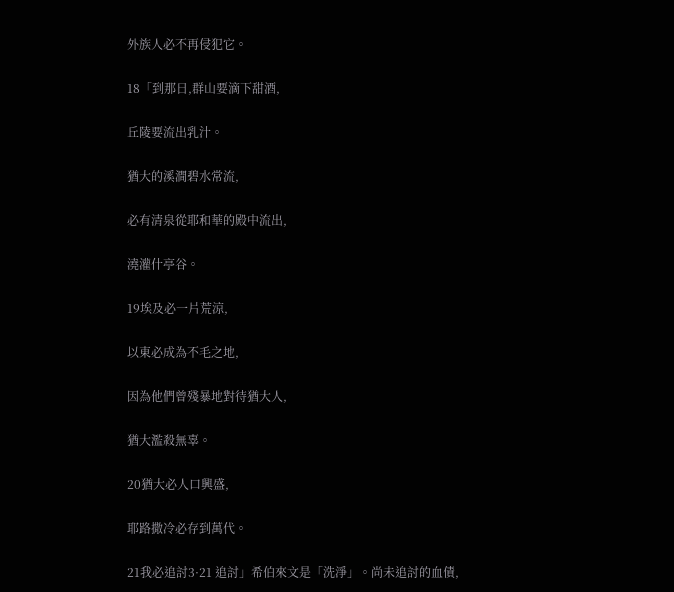外族人必不再侵犯它。

18「到那日,群山要滴下甜酒,

丘陵要流出乳汁。

猶大的溪澗碧水常流,

必有清泉從耶和華的殿中流出,

澆灌什亭谷。

19埃及必一片荒涼,

以東必成為不毛之地,

因為他們曾殘暴地對待猶大人,

猶大濫殺無辜。

20猶大必人口興盛,

耶路撒冷必存到萬代。

21我必追討3·21 追討」希伯來文是「洗淨」。尚未追討的血債,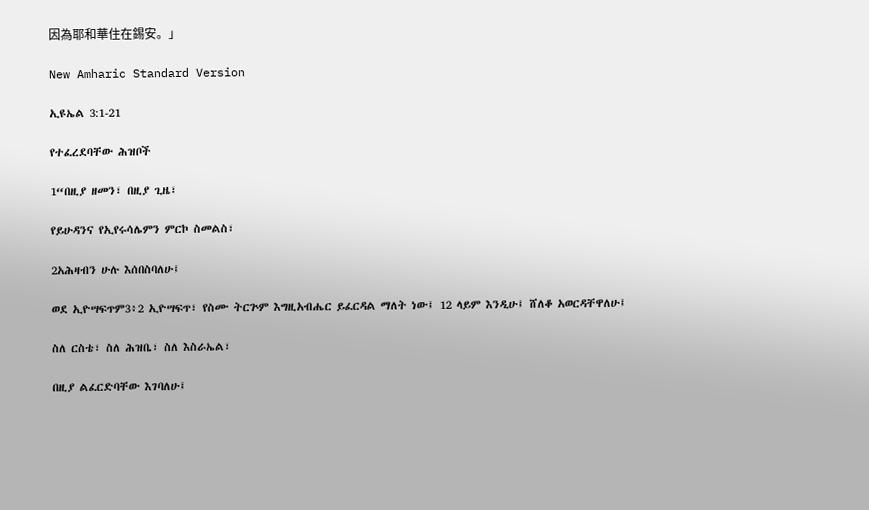因為耶和華住在錫安。」

New Amharic Standard Version

ኢዩኤል 3:1-21

የተፈረደባቸው ሕዝቦች

1“በዚያ ዘመን፣ በዚያ ጊዜ፣

የይሁዳንና የኢየሩሳሌምን ምርኮ ስመልስ፣

2አሕዛብን ሁሉ እሰበስባለሁ፤

ወደ ኢዮሣፍጥም3፥2 ኢዮሣፍጥ፣ የስሙ ትርጕም እግዚአብሔር ይፈርዳል ማለት ነው፤ 12 ላይም እንዲሁ፤ ሸለቆ አወርዳቸዋለሁ፤

ስለ ርስቴ፣ ስለ ሕዝቤ፣ ስለ እስራኤል፣

በዚያ ልፈርድባቸው እገባለሁ፤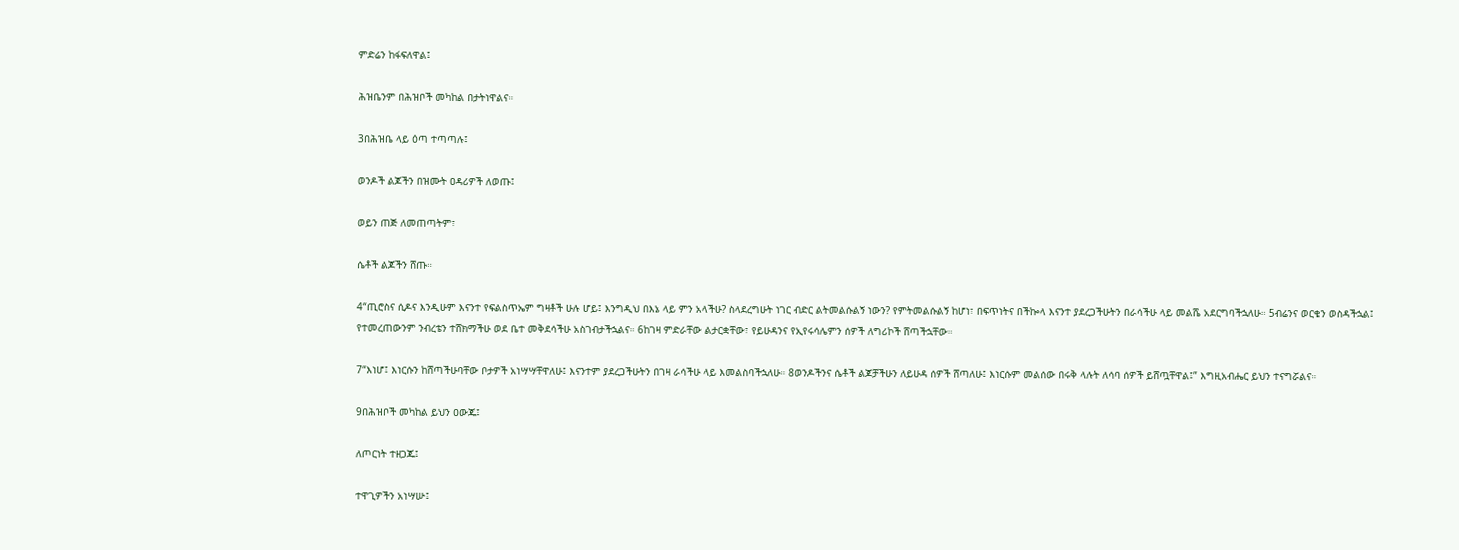ምድሬን ከፋፍለዋል፤

ሕዝቤንም በሕዝቦች መካከል በታትነዋልና።

3በሕዝቤ ላይ ዕጣ ተጣጣሉ፤

ወንዶች ልጆችን በዝሙት ዐዳሪዎች ለወጡ፤

ወይን ጠጅ ለመጠጣትም፣

ሴቶች ልጆችን ሸጡ።

4“ጢሮስና ሲዶና እንዲሁም እናንተ የፍልስጥኤም ግዛቶች ሁሉ ሆይ፤ እንግዲህ በእኔ ላይ ምን አላችሁ? ስላደረግሁት ነገር ብድር ልትመልሱልኝ ነውን? የምትመልሱልኝ ከሆነ፣ በፍጥነትና በችኰላ እናንተ ያደረጋችሁትን በራሳችሁ ላይ መልሼ አደርግባችኋለሁ። 5ብሬንና ወርቄን ወስዳችኋል፤ የተመረጠውንም ንብረቴን ተሸክማችሁ ወደ ቤተ መቅደሳችሁ አስገብታችኋልና። 6ከገዛ ምድራቸው ልታርቋቸው፣ የይሁዳንና የኢየሩሳሌምን ሰዎች ለግሪኮች ሸጣችኋቸው።

7“እነሆ፤ እነርሱን ከሸጣችሁባቸው ቦታዎች አነሣሣቸዋለሁ፤ እናንተም ያደረጋችሁትን በገዛ ራሳችሁ ላይ እመልስባችኋለሁ። 8ወንዶችንና ሴቶች ልጆቻችሁን ለይሁዳ ሰዎች ሸጣለሁ፤ እነርሱም መልሰው በሩቅ ላሉት ለሳባ ሰዎች ይሸጧቸዋል፤” እግዚአብሔር ይህን ተናግሯልና።

9በሕዝቦች መካከል ይህን ዐውጁ፤

ለጦርነት ተዘጋጁ፤

ተዋጊዎችን አነሣሡ፤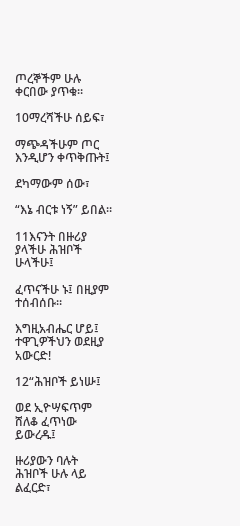ጦረኞችም ሁሉ ቀርበው ያጥቁ።

10ማረሻችሁ ሰይፍ፣

ማጭዳችሁም ጦር እንዲሆን ቀጥቅጡት፤

ደካማውም ሰው፣

“እኔ ብርቱ ነኝ” ይበል።

11እናንት በዙሪያ ያላችሁ ሕዝቦች ሁላችሁ፤

ፈጥናችሁ ኑ፤ በዚያም ተሰብሰቡ።

እግዚአብሔር ሆይ፤ ተዋጊዎችህን ወደዚያ አውርድ!

12“ሕዝቦች ይነሡ፤

ወደ ኢዮሣፍጥም ሸለቆ ፈጥነው ይውረዱ፤

ዙሪያውን ባሉት ሕዝቦች ሁሉ ላይ ልፈርድ፣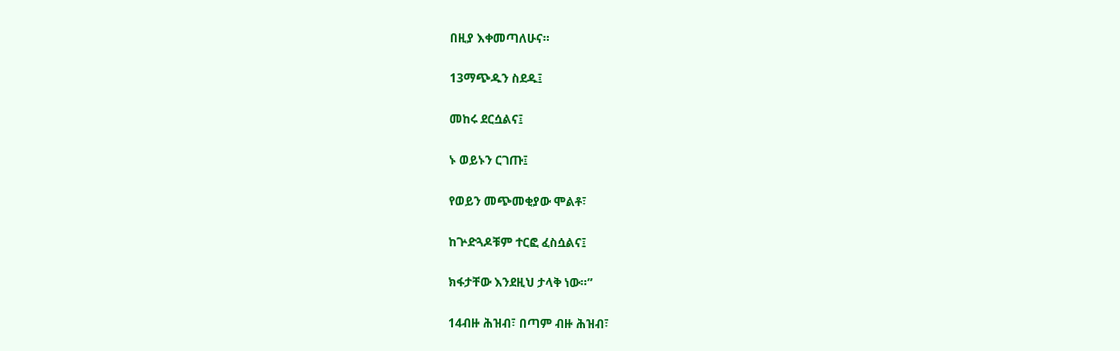በዚያ እቀመጣለሁና።

13ማጭዱን ስደዱ፤

መከሩ ደርሷልና፤

ኑ ወይኑን ርገጡ፤

የወይን መጭመቂያው ሞልቶ፣

ከጕድጓዶቹም ተርፎ ፈስሷልና፤

ክፋታቸው እንደዚህ ታላቅ ነው።”

14ብዙ ሕዝብ፣ በጣም ብዙ ሕዝብ፣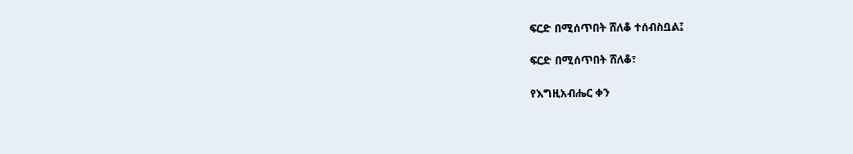ፍርድ በሚሰጥበት ሸለቆ ተሰብስቧል፤

ፍርድ በሚሰጥበት ሸለቆ፣

የእግዚአብሔር ቀን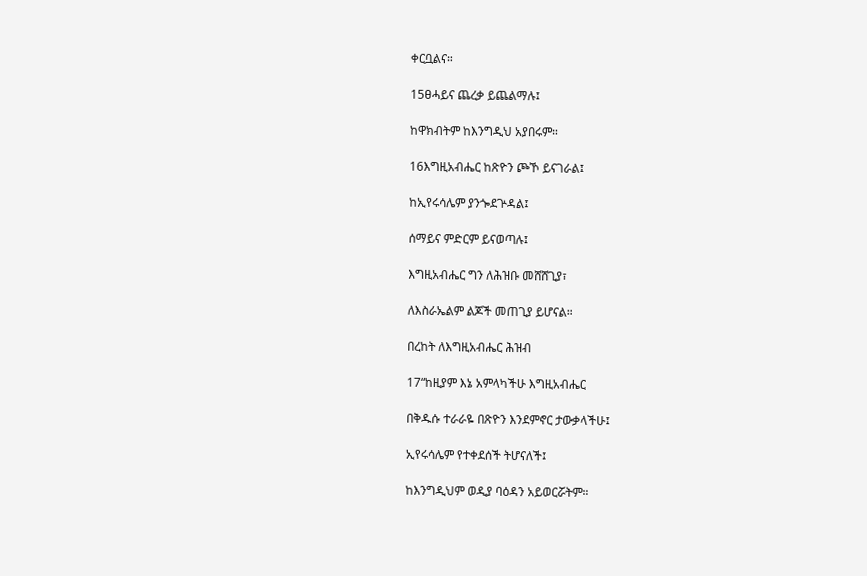ቀርቧልና።

15ፀሓይና ጨረቃ ይጨልማሉ፤

ከዋክብትም ከእንግዲህ አያበሩም።

16እግዚአብሔር ከጽዮን ጮኾ ይናገራል፤

ከኢየሩሳሌም ያንጐደጕዳል፤

ሰማይና ምድርም ይናወጣሉ፤

እግዚአብሔር ግን ለሕዝቡ መሸሸጊያ፣

ለእስራኤልም ልጆች መጠጊያ ይሆናል።

በረከት ለእግዚአብሔር ሕዝብ

17“ከዚያም እኔ አምላካችሁ እግዚአብሔር

በቅዱሱ ተራራዬ በጽዮን እንደምኖር ታውቃላችሁ፤

ኢየሩሳሌም የተቀደሰች ትሆናለች፤

ከእንግዲህም ወዲያ ባዕዳን አይወርሯትም።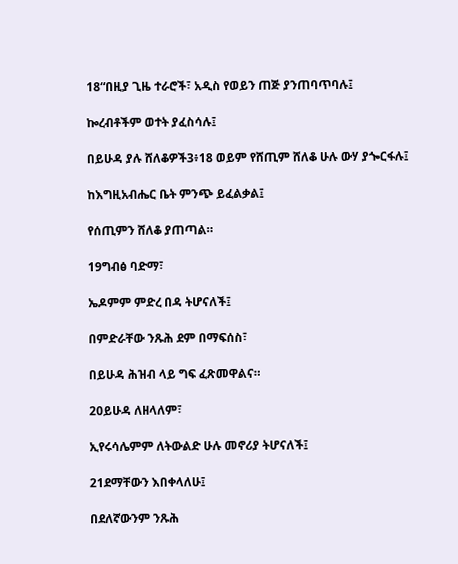18“በዚያ ጊዜ ተራሮች፣ አዲስ የወይን ጠጅ ያንጠባጥባሉ፤

ኰረብቶችም ወተት ያፈስሳሉ፤

በይሁዳ ያሉ ሸለቆዎች3፥18 ወይም የሸጢም ሸለቆ ሁሉ ውሃ ያጐርፋሉ፤

ከእግዚአብሔር ቤት ምንጭ ይፈልቃል፤

የሰጢምን ሸለቆ ያጠጣል።

19ግብፅ ባድማ፣

ኤዶምም ምድረ በዳ ትሆናለች፤

በምድራቸው ንጹሕ ደም በማፍሰስ፣

በይሁዳ ሕዝብ ላይ ግፍ ፈጽመዋልና።

20ይሁዳ ለዘላለም፣

ኢየሩሳሌምም ለትውልድ ሁሉ መኖሪያ ትሆናለች፤

21ደማቸውን እበቀላለሁ፤

በደለኛውንም ንጹሕ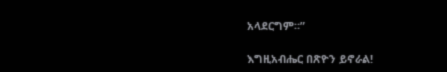አላደርግም።”

እግዚአብሔር በጽዮን ይኖራል!